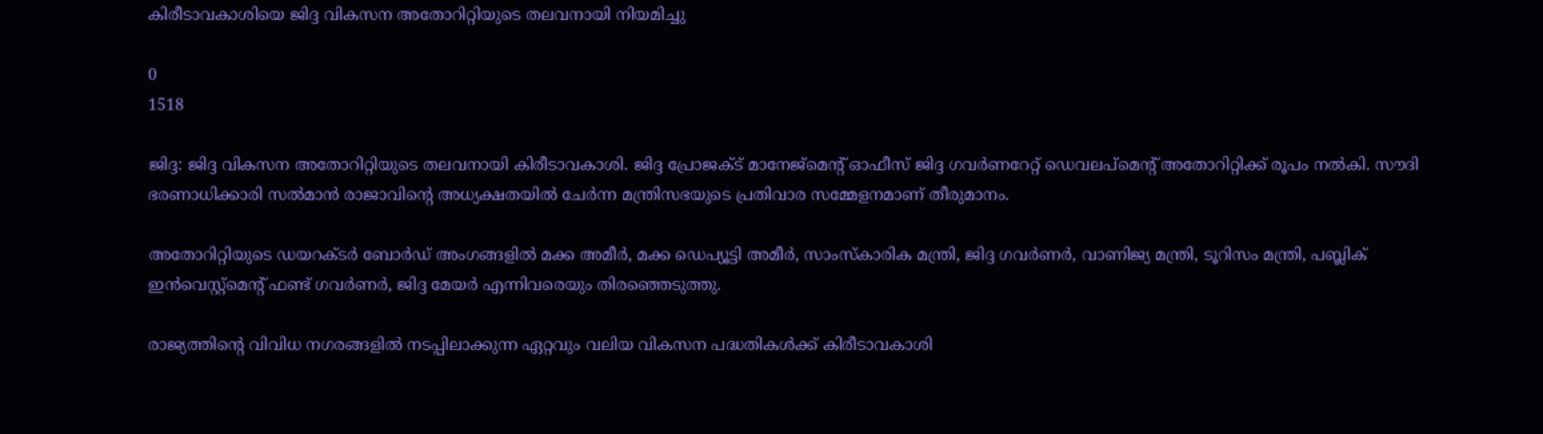കിരീടാവകാശിയെ ജിദ്ദ വികസന അതോറിറ്റിയുടെ തലവനായി നിയമിച്ചു

0
1518

ജിദ്ദ: ജിദ്ദ വികസന അതോറിറ്റിയുടെ തലവനായി കിരീടാവകാശി. ജിദ്ദ പ്രോജക്ട് മാനേജ്‌മെന്റ് ഓഫീസ് ജിദ്ദ ഗവർണറേറ്റ് ഡെവലപ്‌മെന്റ് അതോറിറ്റിക്ക്‌ രൂപം നൽകി. സൗദി ഭരണാധിക്കാരി സൽമാൻ രാജാവിന്റെ അധ്യക്ഷതയിൽ ചേർന്ന മന്ത്രിസഭയുടെ പ്രതിവാര സമ്മേളനമാണ് തീരുമാനം.

അതോറിറ്റിയുടെ ഡയറക്ടർ ബോർഡ് അംഗങ്ങളിൽ മക്ക അമീർ, മക്ക ഡെപ്യൂട്ടി അമീർ, സാംസ്കാരിക മന്ത്രി, ജിദ്ദ ഗവർണർ, വാണിജ്യ മന്ത്രി, ടൂറിസം മന്ത്രി, പബ്ലിക് ഇൻവെസ്റ്റ്‌മെന്റ് ഫണ്ട് ഗവർണർ, ജിദ്ദ മേയർ എന്നിവരെയും തിരഞ്ഞെടുത്തു.

രാജ്യത്തിന്റെ വിവിധ നഗരങ്ങളിൽ നടപ്പിലാക്കുന്ന ഏറ്റവും വലിയ വികസന പദ്ധതികൾക്ക് കിരീടാവകാശി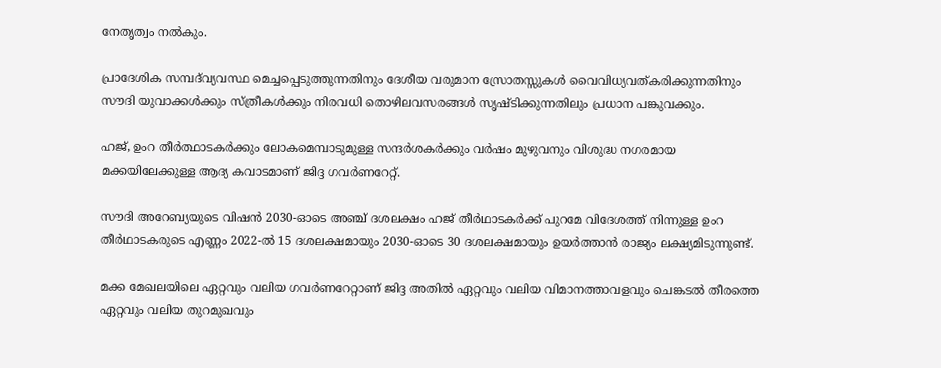നേതൃത്വം നൽകും.

പ്രാദേശിക സമ്പദ്‌വ്യവസ്ഥ മെച്ചപ്പെടുത്തുന്നതിനും ദേശീയ വരുമാന സ്രോതസ്സുകൾ വൈവിധ്യവത്കരിക്കുന്നതിനും സൗദി യുവാക്കൾക്കും സ്ത്രീകൾക്കും നിരവധി തൊഴിലവസരങ്ങൾ സൃഷ്ടിക്കുന്നതിലും പ്രധാന പങ്കുവക്കും.

ഹജ്, ഉംറ തീർത്ഥാടകർക്കും ലോകമെമ്പാടുമുള്ള സന്ദർശകർക്കും വർഷം മുഴുവനും വിശുദ്ധ നഗരമായ മക്കയിലേക്കുള്ള ആദ്യ കവാടമാണ് ജിദ്ദ ഗവർണറേറ്റ്.

സൗദി അറേബ്യയുടെ വിഷൻ 2030-ഓടെ അഞ്ച് ദശലക്ഷം ഹജ് തീർഥാടകർക്ക് പുറമേ വിദേശത്ത് നിന്നുള്ള ഉംറ തീർഥാടകരുടെ എണ്ണം 2022-ൽ 15 ദശലക്ഷമായും 2030-ഓടെ 30 ദശലക്ഷമായും ഉയർത്താൻ രാജ്യം ലക്ഷ്യമിടുന്നുണ്ട്.

മക്ക മേഖലയിലെ ഏറ്റവും വലിയ ഗവർണറേറ്റാണ് ജിദ്ദ അതിൽ ഏറ്റവും വലിയ വിമാനത്താവളവും ചെങ്കടൽ തീരത്തെ ഏറ്റവും വലിയ തുറമുഖവും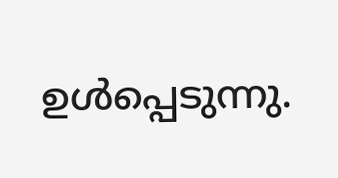ഉൾപ്പെടുന്നു.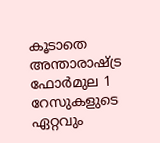കൂടാതെ അന്താരാഷ്ട്ര ഫോർമുല 1 റേസുകളുടെ ഏറ്റവും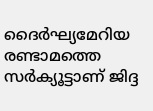ദൈർഘ്യമേറിയ രണ്ടാമത്തെ സർക്യൂട്ടാണ് ജിദ്ദ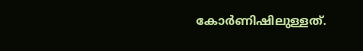കോർണിഷിലുള്ളത്.